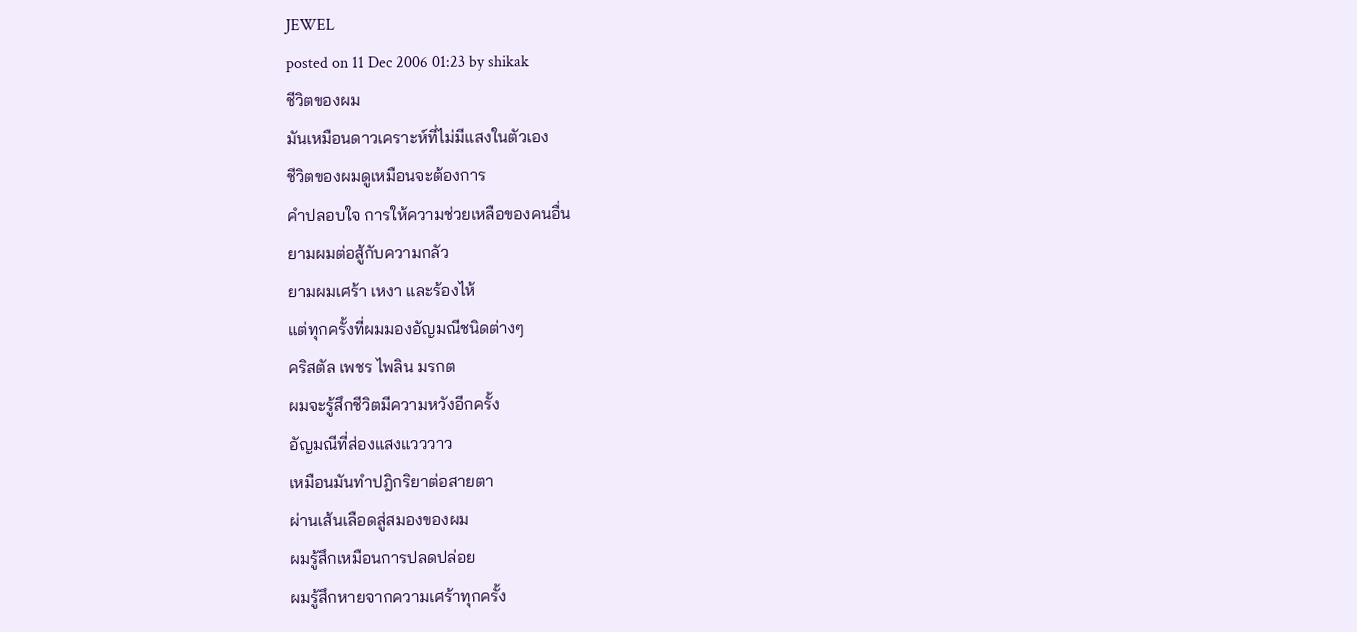JEWEL
posted on 11 Dec 2006 01:23 by shikak
ชีวิตของผม
มันเหมือนดาวเคราะห์ที่ไม่มีแสงในตัวเอง
ชีวิตของผมดูเหมือนจะต้องการ
คำปลอบใจ การให้ความช่วยเหลือของคนอื่น
ยามผมต่อสู้กับความกลัว
ยามผมเศร้า เหงา และร้องไห้
แต่ทุกครั้งที่ผมมองอัญมณีชนิดต่างๆ
คริสตัล เพชร ไพลิน มรกต
ผมจะรู้สึกชีวิตมีความหวังอีกครั้ง
อัญมณีที่ส่องแสงแวววาว
เหมือนมันทำปฎิกริยาต่อสายตา
ผ่านเส้นเลือดสู่สมองของผม
ผมรู้สึกเหมือนการปลดปล่อย
ผมรู้สึกหายจากความเศร้าทุกครั้ง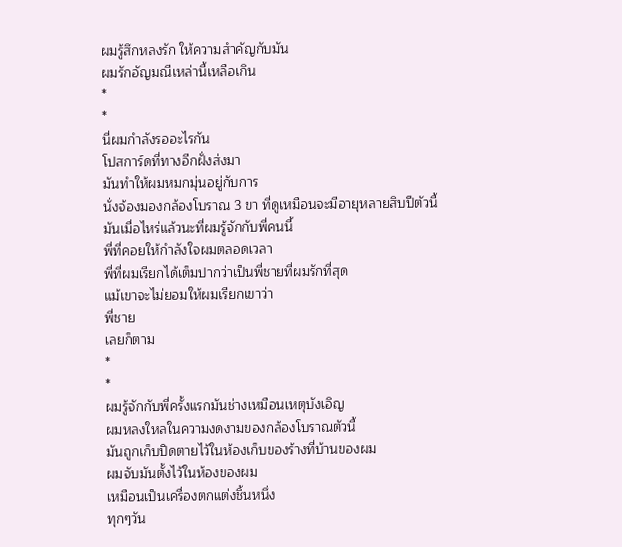ผมรู้สึกหลงรัก ให้ความสำคัญกับมัน
ผมรักอัญมณีเหล่านี้เหลือเกิน
*
*
นี่ผมกำลังรออะไรกัน
โปสการ์ดที่ทางอีกฝั่งส่งมา
มันทำให้ผมหมกมุ่นอยู่กับการ
นั่งจ้องมองกล้องโบราณ 3 ขา ที่ดูเหมือนจะมีอายุหลายสิบปีตัวนี้
มันเมื่อไหร่แล้วนะที่ผมรู้จักกับพี่คนนี้
พี่ที่คอยให้กำลังใจผมตลอดเวลา
พี่ที่ผมเรียกได้เต็มปากว่าเป็นพี่ชายที่ผมรักที่สุด
แม้เขาจะไม่ยอมให้ผมเรียกเขาว่า
พี่ชาย
เลยก็ตาม
*
*
ผมรู้จักกับพี่ครั้งแรกมันช่างเหมือนเหตุบังเอิญ
ผมหลงใหลในความงดงามของกล้องโบราณตัวนี้
มันถูกเก็บปิดตายไว้ในห้องเก็บของร้างที่บ้านของผม
ผมจับมันตั้งไว้ในห้องของผม
เหมือนเป็นเครื่องตกแต่งชิ้นหนึ่ง
ทุกๆวัน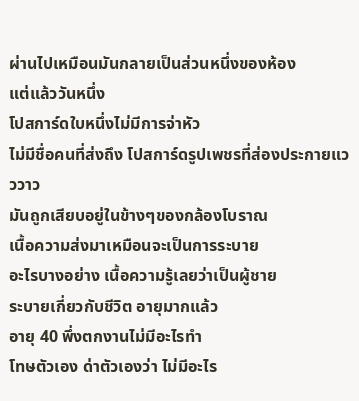ผ่านไปเหมือนมันกลายเป็นส่วนหนึ่งของห้อง
แต่แล้ววันหนึ่ง
โปสการ์ดใบหนึ่งไม่มีการจ่าหัว
ไม่มีชื่อคนที่ส่งถึง โปสการ์ดรูปเพชรที่ส่องประกายแวววาว
มันถูกเสียบอยู่ในข้างๆของกล้องโบราณ
เนื้อความส่งมาเหมือนจะเป็นการระบาย
อะไรบางอย่าง เนื้อความรู้เลยว่าเป็นผู้ชาย
ระบายเกี่ยวกับชีวิต อายุมากแล้ว
อายุ 40 พึ่งตกงานไม่มีอะไรทำ
โทษตัวเอง ด่าตัวเองว่า ไม่มีอะไร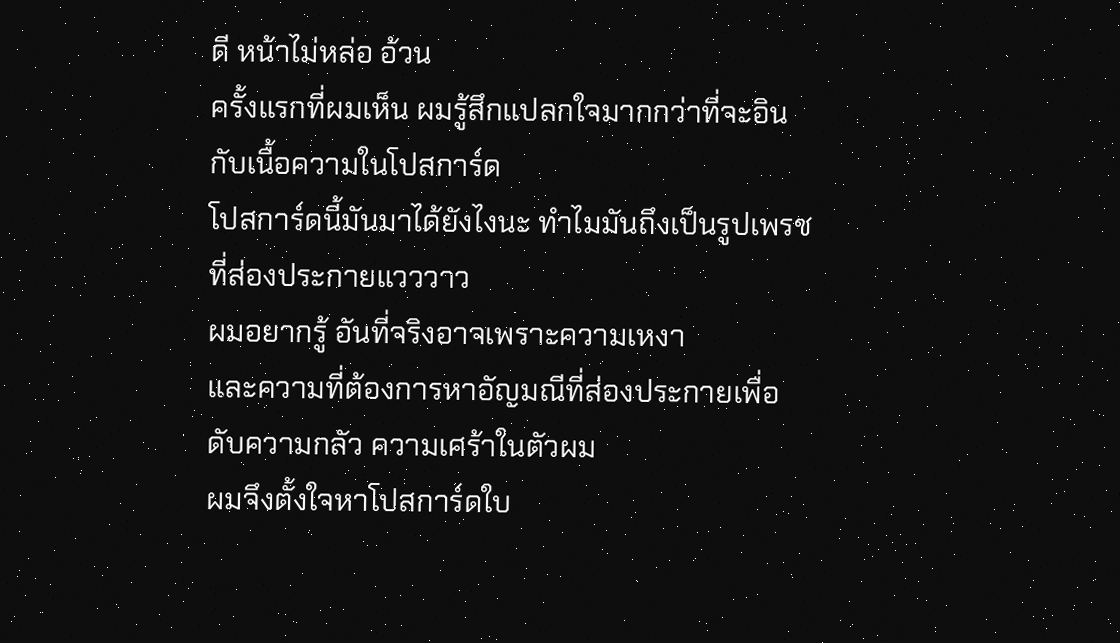ดี หน้าไม่หล่อ อ้วน
ครั้งแรกที่ผมเห็น ผมรู้สึกแปลกใจมากกว่าที่จะอินกับเนื้อความในโปสการ์ด
โปสการ์ดนี้มันมาได้ยังไงนะ ทำไมมันถึงเป็นรูปเพรชที่ส่องประกายแวววาว
ผมอยากรู้ อันที่จริงอาจเพราะความเหงา
และความที่ต้องการหาอัญมณีที่ส่องประกายเพื่อดับความกลัว ความเศร้าในตัวผม
ผมจึงตั้งใจหาโปสการ์ดใบ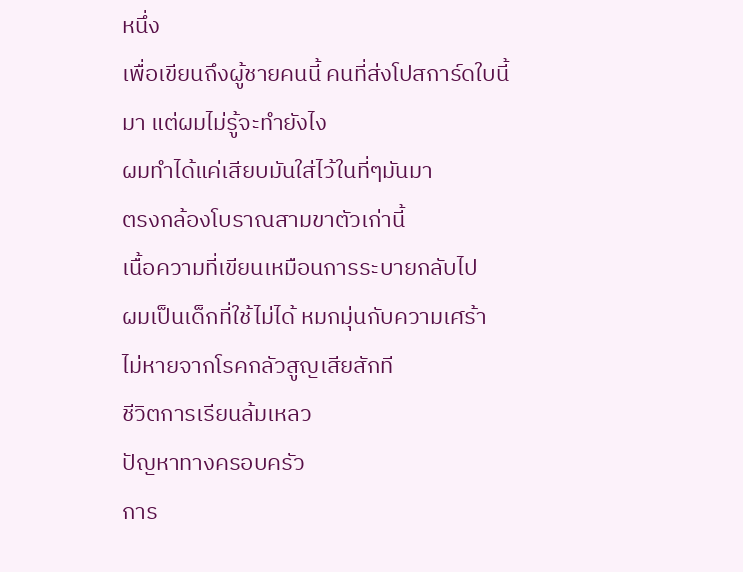หนึ่ง
เพื่อเขียนถึงผู้ชายคนนี้ คนที่ส่งโปสการ์ดใบนี้มา แต่ผมไม่รู้จะทำยังไง
ผมทำได้แค่เสียบมันใส่ไว้ในที่ๆมันมา
ตรงกล้องโบราณสามขาตัวเก่านี้
เนื้อความที่เขียนเหมือนการระบายกลับไป
ผมเป็นเด็กที่ใช้ไม่ได้ หมกมุ่นกับความเศร้า
ไม่หายจากโรคกลัวสูญเสียสักที
ชีวิตการเรียนล้มเหลว
ปัญหาทางครอบครัว
การ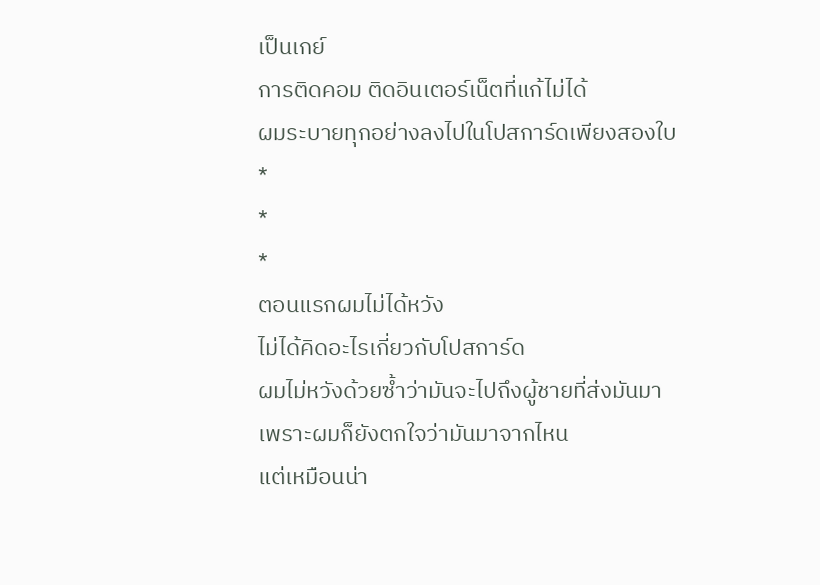เป็นเกย์
การติดคอม ติดอินเตอร์เน็ตที่แก้ไม่ได้
ผมระบายทุกอย่างลงไปในโปสการ์ดเพียงสองใบ
*
*
*
ตอนแรกผมไม่ได้หวัง
ไม่ได้คิดอะไรเกี่ยวกับโปสการ์ด
ผมไม่หวังด้วยซ้ำว่ามันจะไปถึงผู้ชายที่ส่งมันมา
เพราะผมก็ยังตกใจว่ามันมาจากไหน
แต่เหมือนน่า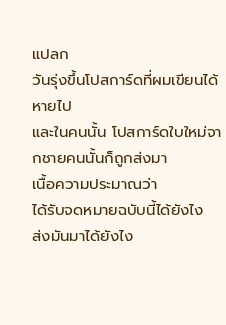แปลก
วันรุ่งขึ้นโปสการ์ดที่ผมเขียนได้หายไป
และในคนนั้น โปสการ์ดใบใหม่จากชายคนนั้นก็ถูกส่งมา
เนื้อความประมาณว่า
ได้รับจดหมายฉบับนี้ได้ยังไง
ส่งมันมาได้ยังไง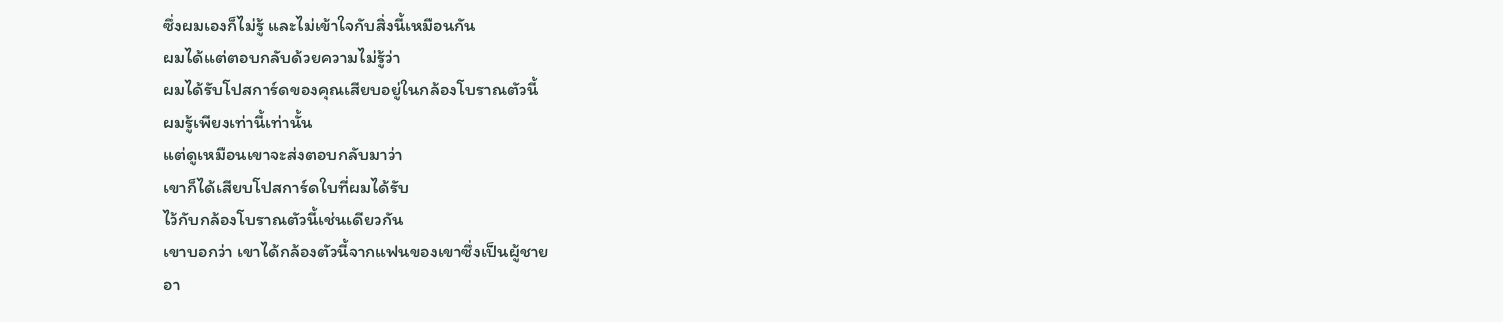ซึ่งผมเองก็ไม่รู้ และไม่เข้าใจกับสิ่งนี้เหมือนกัน
ผมได้แต่ตอบกลับด้วยความไม่รู้ว่า
ผมได้รับโปสการ์ดของคุณเสียบอยู่ในกล้องโบราณตัวนี้
ผมรู้เพียงเท่านี้เท่านั้น
แต่ดูเหมือนเขาจะส่งตอบกลับมาว่า
เขาก็ได้เสียบโปสการ์ดใบที่ผมได้รับ
ไว้กับกล้องโบราณตัวนี้เช่นเดียวกัน
เขาบอกว่า เขาได้กล้องตัวนี้จากแฟนของเขาซึ่งเป็นผู้ชาย
อา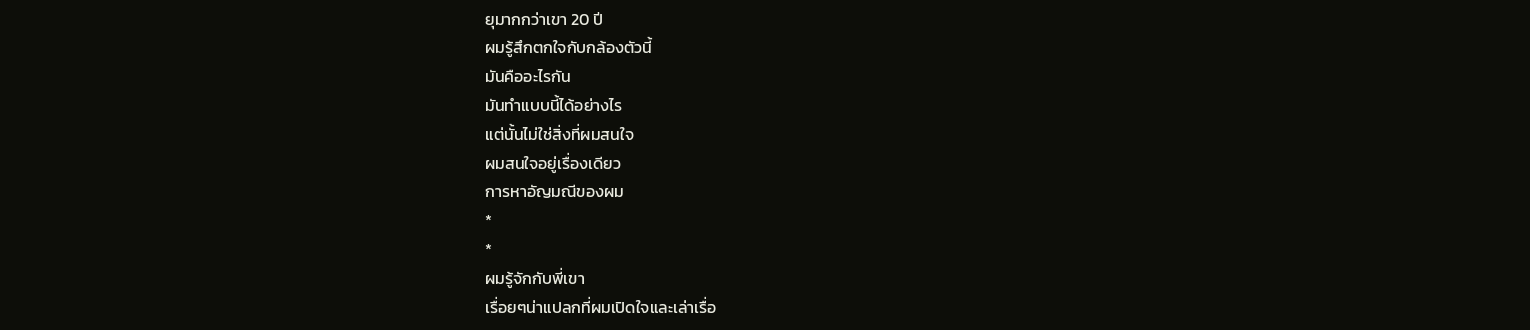ยุมากกว่าเขา 20 ปี
ผมรู้สึกตกใจกับกล้องตัวนี้
มันคืออะไรกัน
มันทำแบบนี้ได้อย่างไร
แต่นั้นไม่ใช่สิ่งที่ผมสนใจ
ผมสนใจอยู่เรื่องเดียว
การหาอัญมณีของผม
*
*
ผมรู้จักกับพี่เขา
เรื่อยๆน่าแปลกที่ผมเปิดใจและเล่าเรื่อ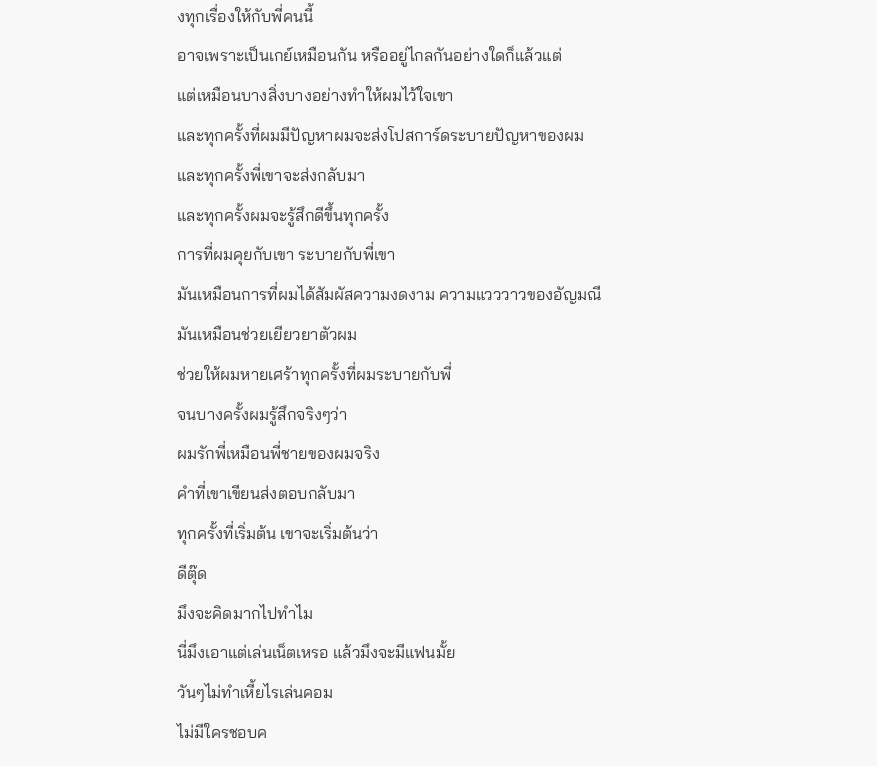งทุกเรื่องให้กับพี่คนนี้
อาจเพราะเป็นเกย์เหมือนกัน หรืออยู่ไกลกันอย่างใดก็แล้วแต่
แต่เหมือนบางสิ่งบางอย่างทำให้ผมไว้ใจเขา
และทุกครั้งที่ผมมีปัญหาผมจะส่งโปสการ์ดระบายปัญหาของผม
และทุกครั้งพี่เขาจะส่งกลับมา
และทุกครั้งผมจะรู้สึกดีขึ้นทุกครั้ง
การที่ผมคุยกับเขา ระบายกับพี่เขา
มันเหมือนการที่ผมได้สัมผัสความงดงาม ความแวววาวของอัญมณี
มันเหมือนช่วยเยียวยาตัวผม
ช่วยให้ผมหายเศร้าทุกครั้งที่ผมระบายกับพี่
จนบางครั้งผมรู้สึกจริงๆว่า
ผมรักพี่เหมือนพี่ชายของผมจริง
คำที่เขาเขียนส่งตอบกลับมา
ทุกครั้งที่เริ่มต้น เขาจะเริ่มต้นว่า
ดีตุ๊ด
มึงจะคิดมากไปทำไม
นี่มึงเอาแต่เล่นเน็ตเหรอ แล้วมึงจะมีแฟนมั้ย
วันๆไม่ทำเหี้ยไรเล่นคอม
ไม่มีใครชอบค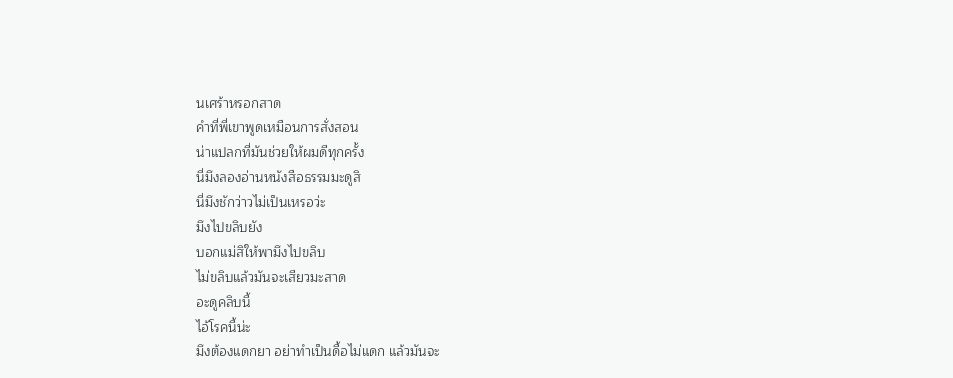นเศร้าหรอกสาด
คำที่พี่เขาพูดเหมือนการสั่งสอน
น่าแปลกที่มันช่วยให้ผมดีทุกครั้ง
นี่มึงลองอ่านหนังสือธรรมมะดูสิ
นี่มึงชักว่าวไม่เป็นเหรอว่ะ
มึงไปขลิบยัง
บอกแม่สิให้พามึงไปขลิบ
ไม่ขลิบแล้วมันจะเสียวมะสาด
อะดูคลิบนี้
ไอ้โรคนี้น่ะ
มึงต้องแดกยา อย่าทำเป็นดื้อไม่แดก แล้วมันจะ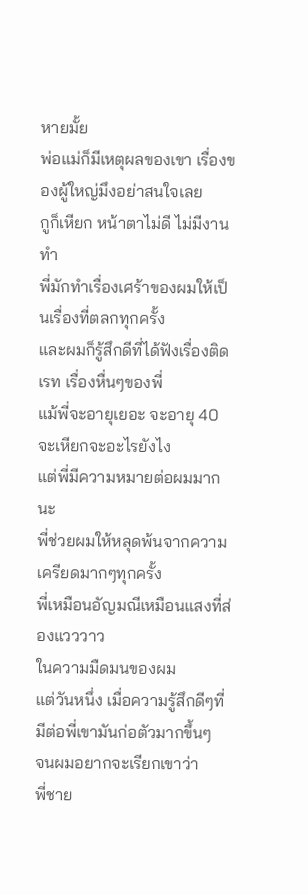หายมั้ย
พ่อแม่ก็มีเหตุผลของเขา เรื่องของผู้ใหญ่มึงอย่าสนใจเลย
กูก็เหียก หน้าตาไม่ดี ไม่มีงานทำ
พี่มักทำเรื่องเศร้าของผมให้เป็นเรื่องที่ตลกทุกครั้ง
และผมก็รู้สึกดีที่ได้ฟังเรื่องติดเรท เรื่องหื่นๆของพี่
แม้พี่จะอายุเยอะ จะอายุ 40 จะเหียกจะอะไรยังไง
แต่พี่มีความหมายต่อผมมากนะ
พี่ช่วยผมให้หลุดพ้นจากความเครียดมากๆทุกครั้ง
พี่เหมือนอัญมณีเหมือนแสงที่ส่องแวววาว
ในความมืดมนของผม
แต่วันหนึ่ง เมื่อความรู้สึกดีๆที่มีต่อพี่เขามันก่อตัวมากขึ้นๆ
จนผมอยากจะเรียกเขาว่า
พี่ชาย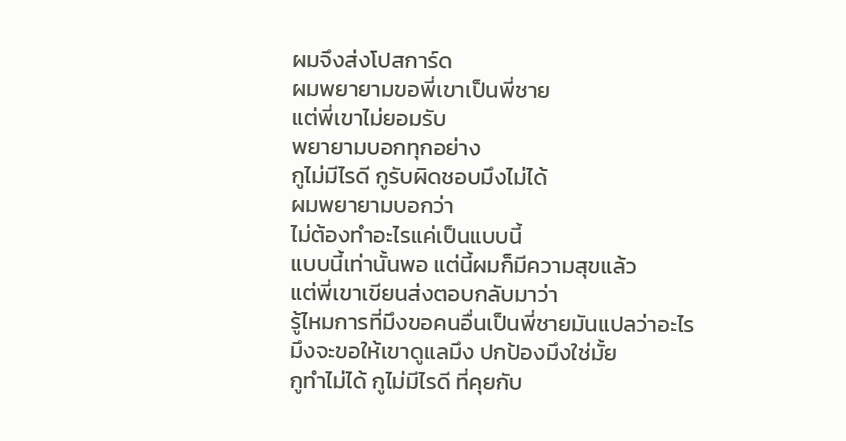ผมจึงส่งโปสการ์ด
ผมพยายามขอพี่เขาเป็นพี่ชาย
แต่พี่เขาไม่ยอมรับ
พยายามบอกทุกอย่าง
กูไม่มีไรดี กูรับผิดชอบมึงไม่ได้
ผมพยายามบอกว่า
ไม่ต้องทำอะไรแค่เป็นแบบนี้
แบบนี้เท่านั้นพอ แต่นี้ผมก็มีความสุขแล้ว
แต่พี่เขาเขียนส่งตอบกลับมาว่า
รู้ไหมการที่มึงขอคนอื่นเป็นพี่ชายมันแปลว่าอะไร
มึงจะขอให้เขาดูแลมึง ปกป้องมึงใช่มั้ย
กูทำไม่ได้ กูไม่มีไรดี ที่คุยกับ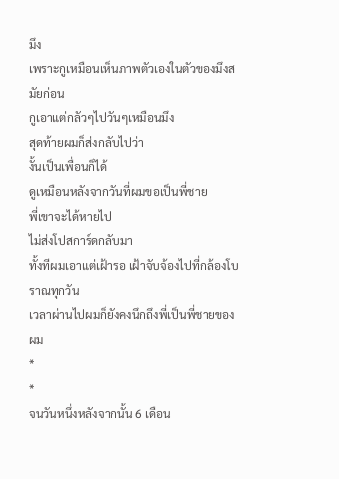มึง
เพราะกูเหมือนเห็นภาพตัวเองในตัวของมึงสมัยก่อน
กูเอาแต่กลัวๆไปวันๆเหมือนมึง
สุดท้ายผมก็ส่งกลับไปว่า
งั้นเป็นเพื่อนก็ได้
ดูเหมือนหลังจากวันที่ผมขอเป็นพี่ชาย
พี่เขาจะได้หายไป
ไม่ส่งโปสการ์ดกลับมา
ทั้งทีผมเอาแต่เฝ้ารอ เฝ้าจับจ้องไปที่กล้องโบราณทุกวัน
เวลาผ่านไปผมก็ยังคงนึกถึงพี่เป็นพี่ชายของผม
*
*
จนวันหนึ่งหลังจากนั้น 6 เดือน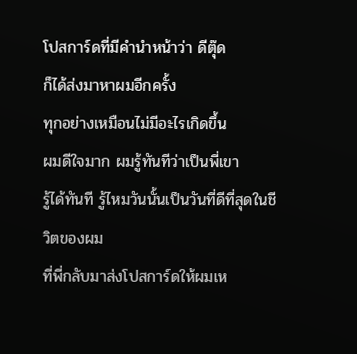โปสการ์ดที่มีคำนำหน้าว่า ดีตุ๊ด
ก็ได้ส่งมาหาผมอีกครั้ง
ทุกอย่างเหมือนไม่มีอะไรเกิดขึ้น
ผมดีใจมาก ผมรู้ทันทีว่าเป็นพี่เขา
รู้ได้ทันที รู้ไหมวันนั้นเป็นวันที่ดีที่สุดในชีวิตของผม
ที่พี่กลับมาส่งโปสการ์ดให้ผมเห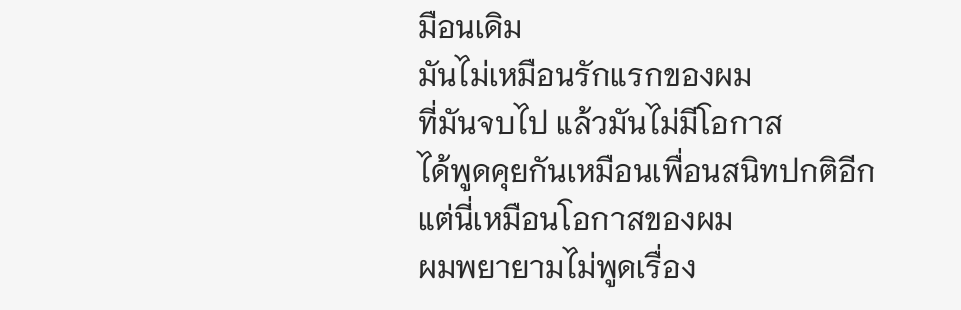มือนเดิม
มันไม่เหมือนรักแรกของผม
ที่มันจบไป แล้วมันไม่มีโอกาส
ได้พูดคุยกันเหมือนเพื่อนสนิทปกติอีก
แต่นี่เหมือนโอกาสของผม
ผมพยายามไม่พูดเรื่อง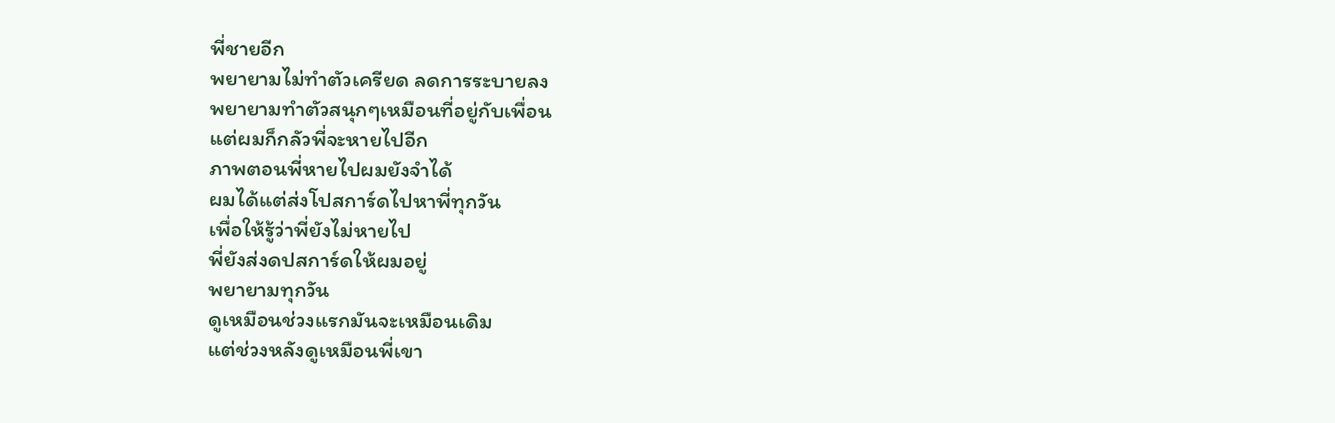พี่ชายอีก
พยายามไม่ทำตัวเครียด ลดการระบายลง
พยายามทำตัวสนุกๆเหมือนที่อยู่กับเพื่อน
แต่ผมก็กลัวพี่จะหายไปอีก
ภาพตอนพี่หายไปผมยังจำได้
ผมได้แต่ส่งโปสการ์ดไปหาพี่ทุกวัน
เพื่อให้รู้ว่าพี่ยังไม่หายไป
พี่ยังส่งดปสการ์ดให้ผมอยู่
พยายามทุกวัน
ดูเหมือนช่วงแรกมันจะเหมือนเดิม
แต่ช่วงหลังดูเหมือนพี่เขา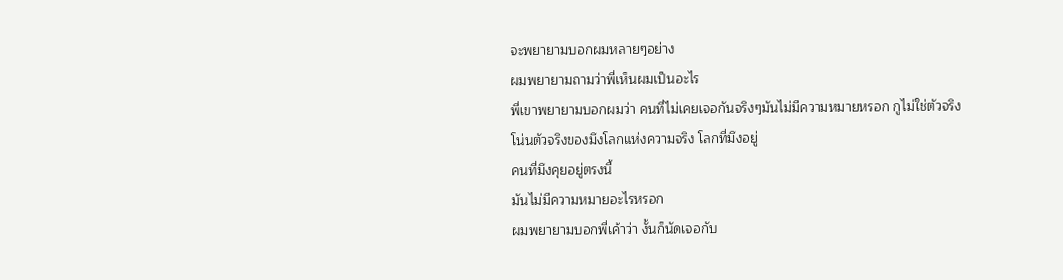จะพยายามบอกผมหลายๆอย่าง
ผมพยายามถามว่าพี่เห็นผมเป็นอะไร
พี่เขาพยายามบอกผมว่า คนที่ไม่เคยเจอกันจริงๆมันไม่มีความหมายหรอก กูไม่ใช่ตัวจริง
โน่นตัวจริงของมึงโลกแห่งความจริง โลกที่มึงอยู่
คนที่มึงคุยอยู่ตรงนี้
มันไม่มีความหมายอะไรหรอก
ผมพยายามบอกพี่เค้าว่า งั้นก็นัดเจอกับ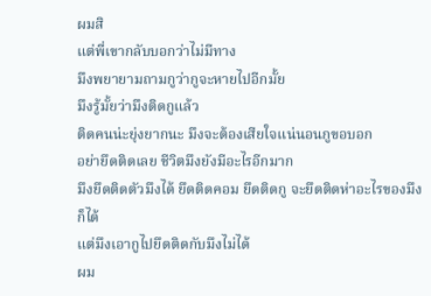ผมสิ
แต่พี่เขากลับบอกว่าไม่มีทาง
มึงพยายามถามกูว่ากูจะหายไปอีกมั้ย
มึงรู้มั้ยว่ามึงติดกูแล้ว
ติดคนน่ะยุ่งยากนะ มึงจะต้องเสียใจแน่นอนกูขอบอก
อย่ายึดติดเลย ชีวิตมึงยังมีอะไรอีกมาก
มึงยึดติดตัวมึงได้ ยึดติดคอม ยึดติดกู จะยึดติดห่าอะไรของมึงก็ได้
แต่มึงเอากูไปยึดติดกับมึงไม่ได้
ผม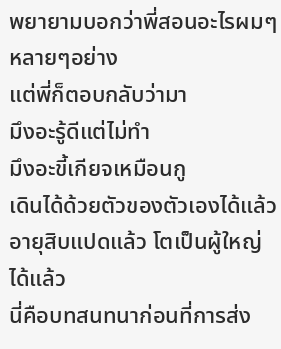พยายามบอกว่าพี่สอนอะไรผมๆหลายๆอย่าง
แต่พี่ก็ตอบกลับว่ามา
มึงอะรู้ดีแต่ไม่ทำ
มึงอะขี้เกียจเหมือนกู
เดินได้ด้วยตัวของตัวเองได้แล้ว อายุสิบแปดแล้ว โตเป็นผู้ใหญ่ได้แล้ว
นี่คือบทสนทนาก่อนที่การส่ง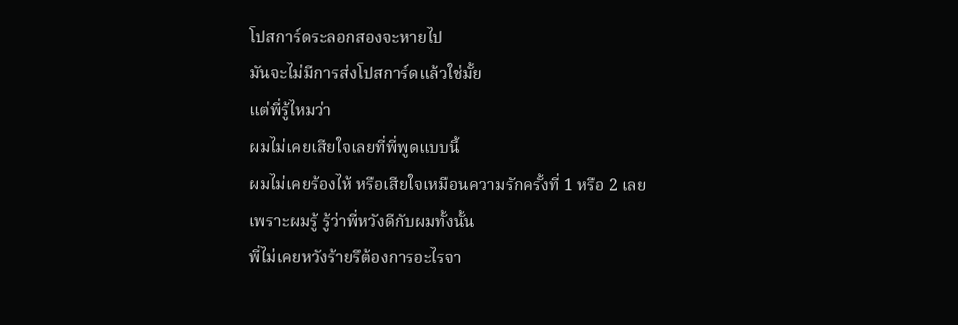โปสการ์ดระลอกสองจะหายไป
มันจะไม่มีการส่งโปสการ์ดแล้วใช่มั้ย
แต่พี่รู้ไหมว่า
ผมไม่เคยเสียใจเลยที่พี่พูดแบบนี้
ผมไม่เคยร้องไห้ หรือเสียใจเหมือนความรักครั้งที่ 1 หรือ 2 เลย
เพราะผมรู้ รู้ว่าพี่หวังดีกับผมทั้งนั้น
พี่ไม่เคยหวังร้ายรึต้องการอะไรจา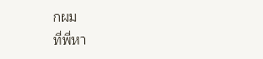กผม
ที่พี่หา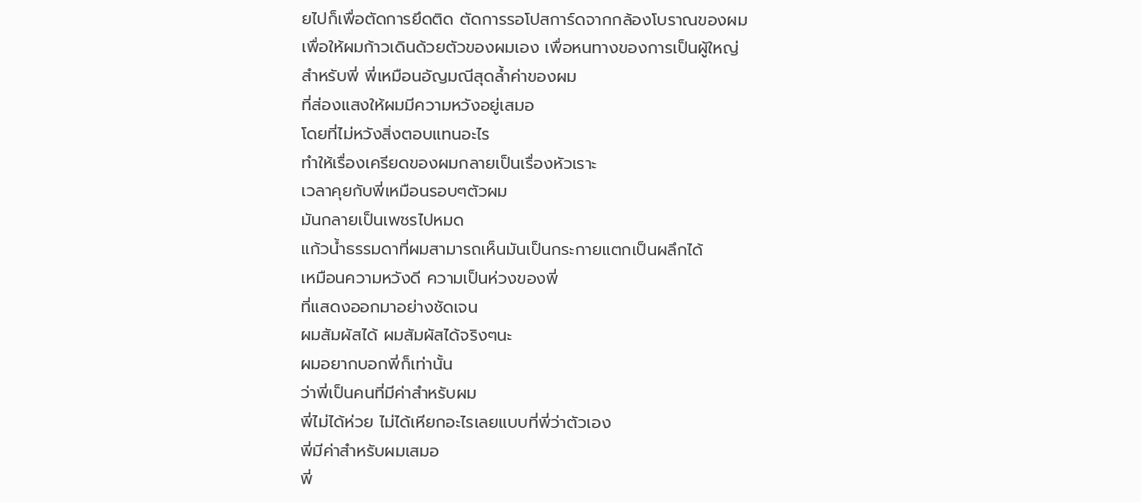ยไปก็เพื่อตัดการยึดติด ตัดการรอโปสการ์ดจากกล้องโบราณของผม
เพื่อให้ผมก้าวเดินด้วยตัวของผมเอง เพื่อหนทางของการเป็นผู้ใหญ่
สำหรับพี่ พี่เหมือนอัญมณีสุดล้ำค่าของผม
ที่ส่องแสงให้ผมมีความหวังอยู่เสมอ
โดยที่ไม่หวังสิ่งตอบแทนอะไร
ทำให้เรื่องเครียดของผมกลายเป็นเรื่องหัวเราะ
เวลาคุยกับพี่เหมือนรอบๆตัวผม
มันกลายเป็นเพชรไปหมด
แก้วน้ำธรรมดาที่ผมสามารถเห็นมันเป็นกระกายแตกเป็นผลึกได้
เหมือนความหวังดี ความเป็นห่วงของพี่
ที่แสดงออกมาอย่างชัดเจน
ผมสัมผัสได้ ผมสัมผัสได้จริงๆนะ
ผมอยากบอกพี่ก็เท่านั้น
ว่าพี่เป็นคนที่มีค่าสำหรับผม
พี่ไม่ได้ห่วย ไม่ได้เหียกอะไรเลยแบบที่พี่ว่าตัวเอง
พี่มีค่าสำหรับผมเสมอ
พี่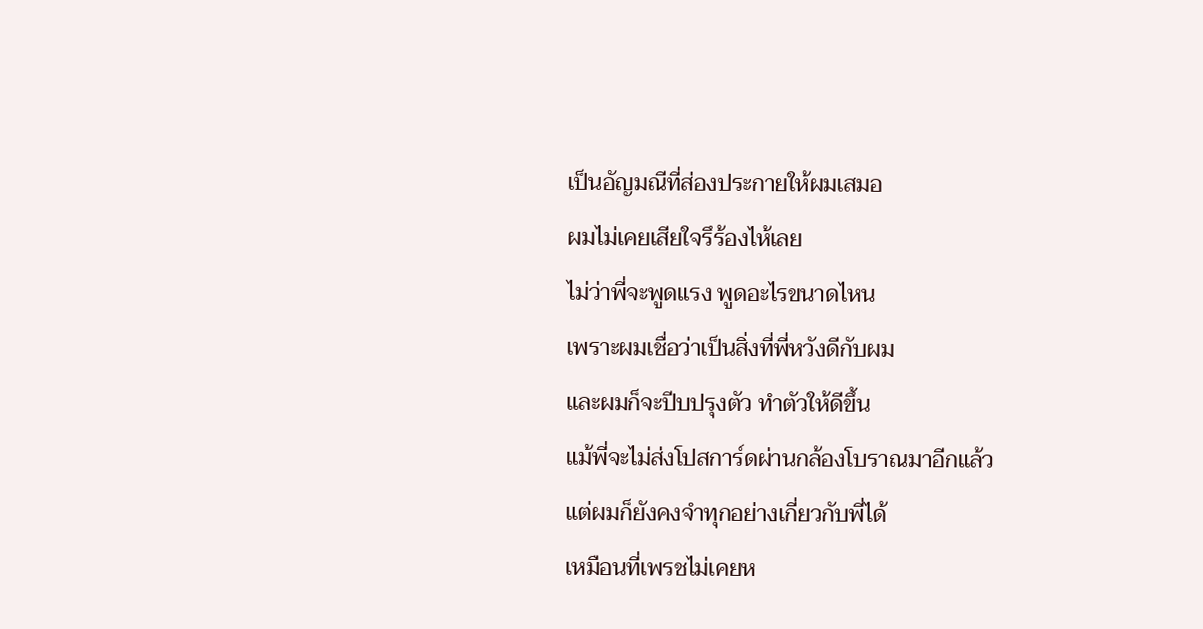เป็นอัญมณีที่ส่องประกายให้ผมเสมอ
ผมไม่เคยเสียใจรึร้องไห้เลย
ไม่ว่าพี่จะพูดแรง พูดอะไรขนาดไหน
เพราะผมเชื่อว่าเป็นสิ่งที่พี่หวังดีกับผม
และผมก็จะปีบปรุงตัว ทำตัวให้ดีขึ้น
แม้พี่จะไม่ส่งโปสการ์ดผ่านกล้องโบราณมาอีกแล้ว
แต่ผมก็ยังคงจำทุกอย่างเกี่ยวกับพี่ได้
เหมือนที่เพรชไม่เคยห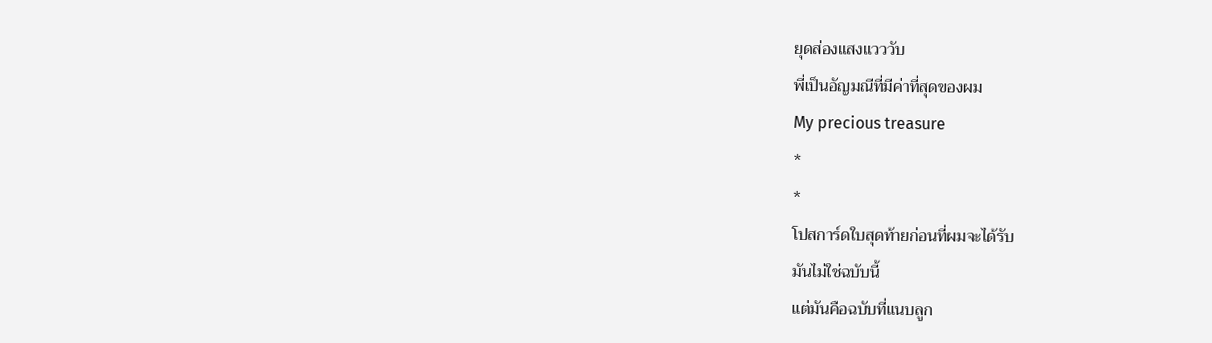ยุดส่องแสงแวววับ
พี่เป็นอัญมณีที่มีค่าที่สุดของผม
My precious treasure
*
*
โปสการ์ดใบสุดท้ายก่อนที่ผมจะได้รับ
มันไม่ใช่ฉบับนี้
แต่มันคือฉบับที่แนบลูก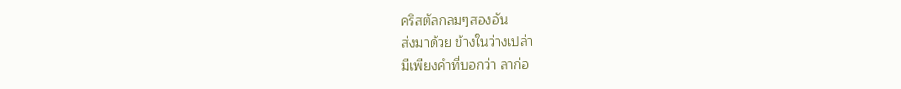คริสตัลกลมๆสองอัน
ส่งมาด้วย ข้างในว่างเปล่า
มีเพียงคำที่บอกว่า ลาก่อ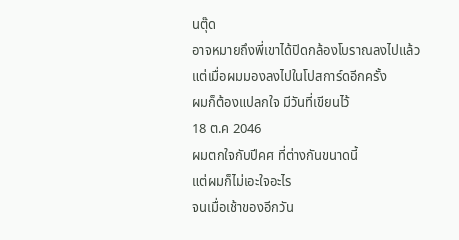นตุ๊ด
อาจหมายถึงพี่เขาได้ปิดกล้องโบราณลงไปแล้ว
แต่เมื่อผมมองลงไปในโปสการ์ดอีกครั้ง
ผมก็ต้องแปลกใจ มีวันที่เขียนไว้
18 ต.ค 2046
ผมตกใจกับปีคศ ที่ต่างกันขนาดนี้
แต่ผมก็ไม่เอะใจอะไร
จนเมื่อเช้าของอีกวัน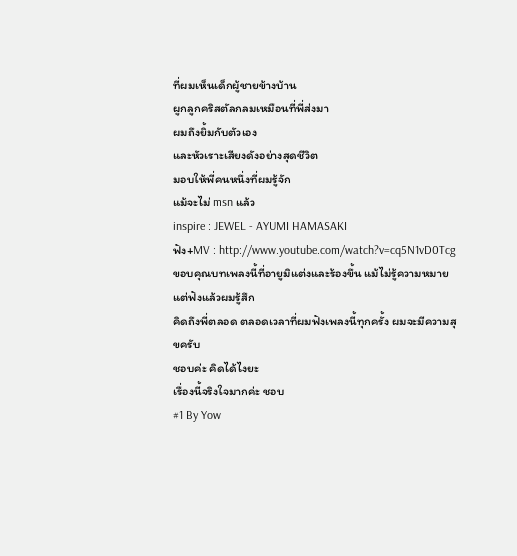ที่ผมเห็นเด็กผู้ชายข้างบ้าน
ผูกลูกคริสตัลกลมเหมือนที่พี่ส่งมา
ผมถึงยิ้มกับตัวเอง
และหัวเราะเสียงดังอย่างสุดชีวิต
มอบให้พี่คนหนึ่งที่ผมรู้จัก
แม้จะไม่ msn แล้ว
inspire : JEWEL - AYUMI HAMASAKI
ฟัง+MV : http://www.youtube.com/watch?v=cq5N1vD0Tcg
ขอบคุณบทเพลงนี้ที่อายูมิแต่งและร้องขึ้น แม้ไม่รู้ความหมาย แต่ฟังแล้วผมรู้สึก
คิดถึงพี่ตลอด ตลอดเวลาที่ผมฟังเพลงนี้ทุกครั้ง ผมจะมีความสุขครับ
ชอบค่ะ คิดได้ไงยะ
เรื่องนี้จริงใจมากค่ะ ชอบ
#1 By Yow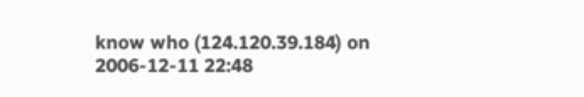know who (124.120.39.184) on 2006-12-11 22:48